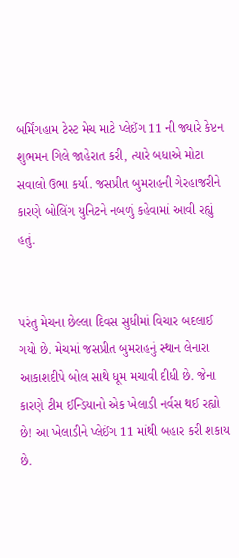બર્મિંગહામ ટેસ્ટ મેચ માટે પ્લેઈંગ 11 ની જ્યારે કેપ્ટન શુભમન ગિલે જાહેરાત કરી, ત્યારે બધાએ મોટા સવાલો ઉભા કર્યા. જસપ્રીત બુમરાહની ગેરહાજરીને કારણે બોલિંગ યુનિટને નબળું કહેવામાં આવી રહ્યું હતું.


પરંતુ મેચના છેલ્લા દિવસ સુધીમાં વિચાર બદલાઈ ગયો છે. મેચમાં જસપ્રીત બુમરાહનું સ્થાન લેનારા આકાશદીપે બોલ સાથે ધૂમ મચાવી દીધી છે. જેના કારણે ટીમ ઈન્ડિયાનો એક ખેલાડી નર્વસ થઈ રહ્યો છે! આ ખેલાડીને પ્લેઈંગ 11 માંથી બહાર કરી શકાય છે.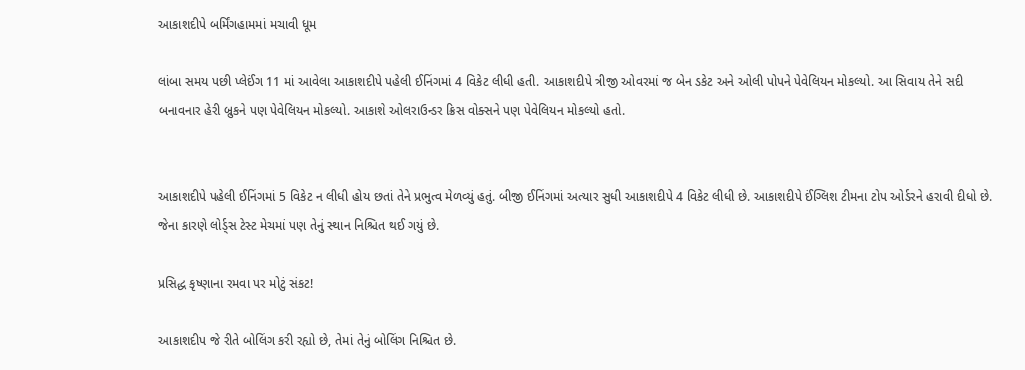આકાશદીપે બર્મિંગહામમાં મચાવી ધૂમ

લાંબા સમય પછી પ્લેઈંગ 11 માં આવેલા આકાશદીપે પહેલી ઈનિંગમાં 4 વિકેટ લીધી હતી. આકાશદીપે ત્રીજી ઓવરમાં જ બેન ડકેટ અને ઓલી પોપને પેવેલિયન મોકલ્યો. આ સિવાય તેને સદી બનાવનાર હેરી બ્રુકને પણ પેવેલિયન મોકલ્યો. આકાશે ઓલરાઉન્ડર ક્રિસ વોક્સને પણ પેવેલિયન મોકલ્યો હતો.


આકાશદીપે પહેલી ઈનિંગમાં 5 વિકેટ ન લીધી હોય છતાં તેને પ્રભુત્વ મેળવ્યું હતું. બીજી ઈનિંગમાં અત્યાર સુધી આકાશદીપે 4 વિકેટ લીધી છે. આકાશદીપે ઈંગ્લિશ ટીમના ટોપ ઓર્ડરને હરાવી દીધો છે. જેના કારણે લોર્ડ્સ ટેસ્ટ મેચમાં પણ તેનું સ્થાન નિશ્ચિત થઈ ગયું છે.

પ્રસિદ્ધ કૃષ્ણાના રમવા પર મોટું સંકટ!

આકાશદીપ જે રીતે બોલિંગ કરી રહ્યો છે, તેમાં તેનું બોલિંગ નિશ્ચિત છે.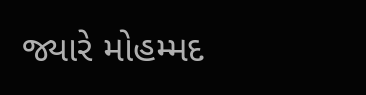જ્યારે મોહમ્મદ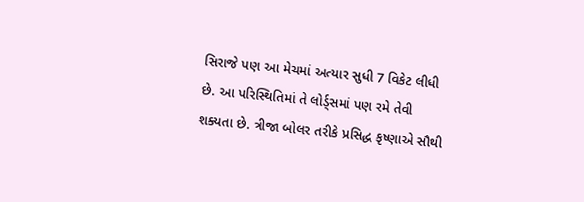સિરાજે પણ આ મેચમાં અત્યાર સુધી 7 વિકેટ લીધી છે. આ પરિસ્થિતિમાં તે લોર્ડ્સમાં પણ રમે તેવી શક્યતા છે. ત્રીજા બોલર તરીકે પ્રસિદ્ધ કૃષ્ણાએ સૌથી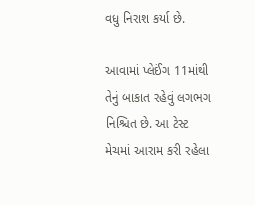વધુ નિરાશ કર્યા છે.

આવામાં પ્લેઈંગ 11માંથી તેનું બાકાત રહેવું લગભગ નિશ્ચિત છે. આ ટેસ્ટ મેચમાં આરામ કરી રહેલા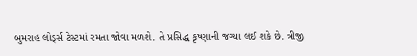બુમરાહ લોર્ડ્સ ટેસ્ટમાં રમતા જોવા મળશે. તે પ્રસિદ્ધ કૃષ્ણાની જગ્યા લઈ શકે છે. ત્રીજી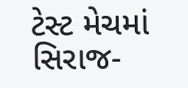ટેસ્ટ મેચમાં સિરાજ-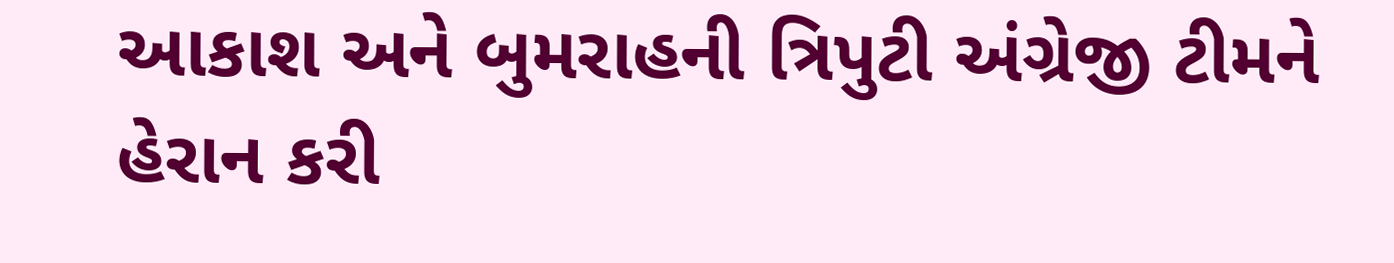આકાશ અને બુમરાહની ત્રિપુટી અંગ્રેજી ટીમને હેરાન કરી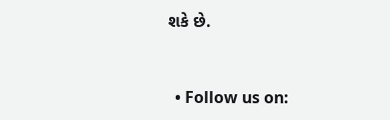શકે છે.


  • Follow us on: